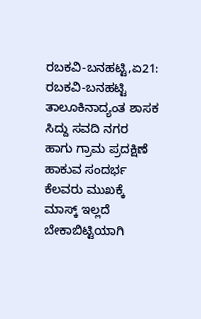ರಬಕವಿ-ಬನಹಟ್ಟಿ,ಏ21: ರಬಕವಿ-ಬನಹಟ್ಟಿ ತಾಲೂಕಿನಾದ್ಯಂತ ಶಾಸಕ ಸಿದ್ದು ಸವದಿ ನಗರ ಹಾಗು ಗ್ರಾಮ ಪ್ರದಕ್ಷಿಣೆ ಹಾಕುವ ಸಂದರ್ಭ ಕೆಲವರು ಮುಖಕ್ಕೆ ಮಾಸ್ಕ್ ಇಲ್ಲದೆ ಬೇಕಾಬಿಟ್ಟಿಯಾಗಿ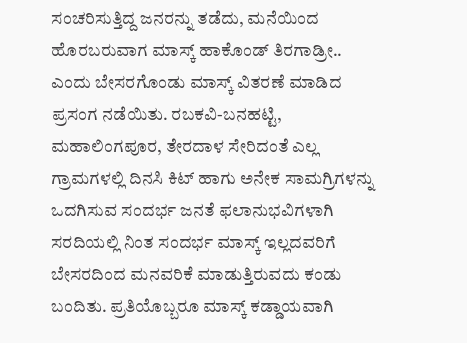ಸಂಚರಿಸುತ್ತಿದ್ದ ಜನರನ್ನು ತಡೆದು, ಮನೆಯಿಂದ ಹೊರಬರುವಾಗ ಮಾಸ್ಕ್ ಹಾಕೊಂಡ್ ತಿರಗಾಡ್ರೀ.. ಎಂದು ಬೇಸರಗೊಂಡು ಮಾಸ್ಕ್ ವಿತರಣೆ ಮಾಡಿದ ಪ್ರಸಂಗ ನಡೆಯಿತು. ರಬಕವಿ-ಬನಹಟ್ಟಿ, ಮಹಾಲಿಂಗಪೂರ, ತೇರದಾಳ ಸೇರಿದಂತೆ ಎಲ್ಲ ಗ್ರಾಮಗಳಲ್ಲಿ ದಿನಸಿ ಕಿಟ್ ಹಾಗು ಅನೇಕ ಸಾಮಗ್ರಿಗಳನ್ನು ಒದಗಿಸುವ ಸಂದರ್ಭ ಜನತೆ ಫಲಾನುಭವಿಗಳಾಗಿ ಸರದಿಯಲ್ಲಿ ನಿಂತ ಸಂದರ್ಭ ಮಾಸ್ಕ್ ಇಲ್ಲದವರಿಗೆ ಬೇಸರದಿಂದ ಮನವರಿಕೆ ಮಾಡುತ್ತಿರುವದು ಕಂಡು ಬಂದಿತು. ಪ್ರತಿಯೊಬ್ಬರೂ ಮಾಸ್ಕ್ ಕಡ್ಡಾಯವಾಗಿ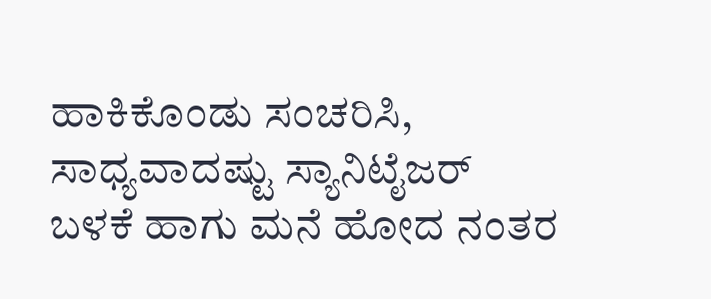ಹಾಕಿಕೊಂಡು ಸಂಚರಿಸಿ, ಸಾಧ್ಯವಾದಷ್ಟು ಸ್ಯಾನಿಟೈಜರ್ ಬಳಕೆ ಹಾಗು ಮನೆ ಹೋದ ನಂತರ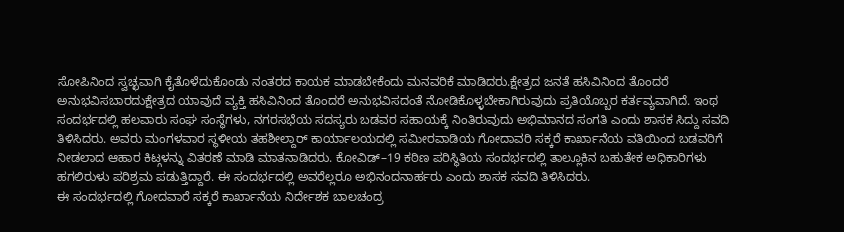ಸೋಪಿನಿಂದ ಸ್ವಚ್ಛವಾಗಿ ಕೈತೊಳೆದುಕೊಂಡು ನಂತರದ ಕಾಯಕ ಮಾಡಬೇಕೆಂದು ಮನವರಿಕೆ ಮಾಡಿದರು.ಕ್ಷೇತ್ರದ ಜನತೆ ಹಸಿವಿನಿಂದ ತೊಂದರೆ ಅನುಭವಿಸಬಾರದುಕ್ಷೇತ್ರದ ಯಾವುದೆ ವ್ಯಕ್ತಿ ಹಸಿವಿನಿಂದ ತೊಂದರೆ ಅನುಭವಿಸದಂತೆ ನೋಡಿಕೊಳ್ಳಬೇಕಾಗಿರುವುದು ಪ್ರತಿಯೊಬ್ಬರ ಕರ್ತವ್ಯವಾಗಿದೆ. ಇಂಥ ಸಂದರ್ಭದಲ್ಲಿ ಹಲವಾರು ಸಂಘ ಸಂಸ್ಥೆಗಳು, ನಗರಸಭೆಯ ಸದಸ್ಯರು ಬಡವರ ಸಹಾಯಕ್ಕೆ ನಿಂತಿರುವುದು ಅಭಿಮಾನದ ಸಂಗತಿ ಎಂದು ಶಾಸಕ ಸಿದ್ದು ಸವದಿ ತಿಳಿಸಿದರು. ಅವರು ಮಂಗಳವಾರ ಸ್ಥಳೀಯ ತಹಶೀಲ್ದಾರ್ ಕಾರ್ಯಾಲಯದಲ್ಲಿ ಸಮೀರವಾಡಿಯ ಗೋದಾವರಿ ಸಕ್ಕರೆ ಕಾರ್ಖಾನೆಯ ವತಿಯಿಂದ ಬಡವರಿಗೆ ನೀಡಲಾದ ಆಹಾರ ಕಿಟ್ಗಳನ್ನು ವಿತರಣೆ ಮಾಡಿ ಮಾತನಾಡಿದರು. ಕೋವಿಡ್–19 ಕಠಿಣ ಪರಿಸ್ಥಿತಿಯ ಸಂದರ್ಭದಲ್ಲಿ ತಾಲ್ಲೂಕಿನ ಬಹುತೇಕ ಅಧಿಕಾರಿಗಳು ಹಗಲಿರುಳು ಪರಿಶ್ರಮ ಪಡುತ್ತಿದ್ದಾರೆ. ಈ ಸಂದರ್ಭದಲ್ಲಿ ಅವರೆಲ್ಲರೂ ಅಭಿನಂದನಾರ್ಹರು ಎಂದು ಶಾಸಕ ಸವದಿ ತಿಳಿಸಿದರು.
ಈ ಸಂದರ್ಭದಲ್ಲಿ ಗೋದವಾರೆ ಸಕ್ಕರೆ ಕಾರ್ಖಾನೆಯ ನಿರ್ದೇಶಕ ಬಾಲಚಂದ್ರ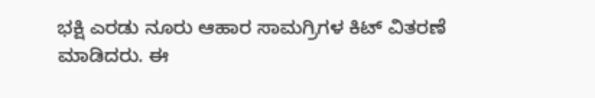ಭಕ್ಷಿ ಎರಡು ನೂರು ಆಹಾರ ಸಾಮಗ್ರಿಗಳ ಕಿಟ್ ವಿತರಣೆ ಮಾಡಿದರು. ಈ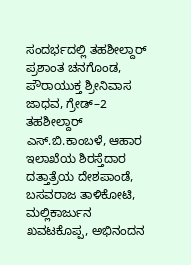ಸಂದರ್ಭದಲ್ಲಿ ತಹಶೀಲ್ದಾರ್ ಪ್ರಶಾಂತ ಚನಗೊಂಡ, ಪೌರಾಯುಕ್ತ ಶ್ರೀನಿವಾಸ ಜಾಧವ, ಗ್ರೇಡ್–2 ತಹಶೀಲ್ದಾರ್ ಎಸ್.ಬಿ.ಕಾಂಬಳೆ, ಆಹಾರ ಇಲಾಖೆಯ ಶಿರಸ್ತೆದಾರ ದತ್ತಾತ್ರೆಯ ದೇಶಪಾಂಡೆ, ಬಸವರಾಜ ತಾಳಿಕೋಟಿ, ಮಲ್ಲಿಕಾರ್ಜುನ ಖವಟಕೊಪ್ಪ, ಅಭಿನಂದನ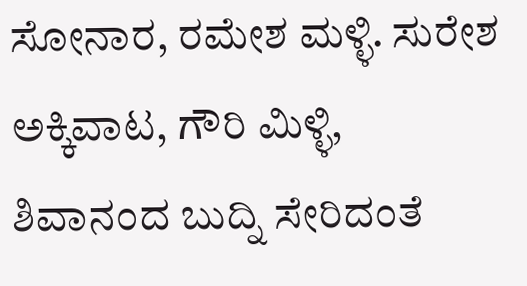ಸೋನಾರ, ರಮೇಶ ಮಳ್ಳಿ. ಸುರೇಶ ಅಕ್ಕಿವಾಟ, ಗೌರಿ ಮಿಳ್ಳಿ, ಶಿವಾನಂದ ಬುದ್ನಿ ಸೇರಿದಂತೆ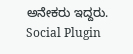ಅನೇಕರು ಇದ್ದರು.
Social Plugin